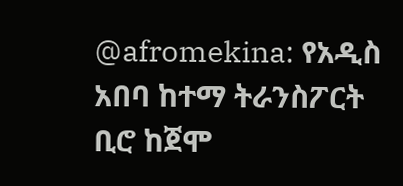@afromekina: የአዲስ አበባ ከተማ ትራንስፖርት ቢሮ ከጀሞ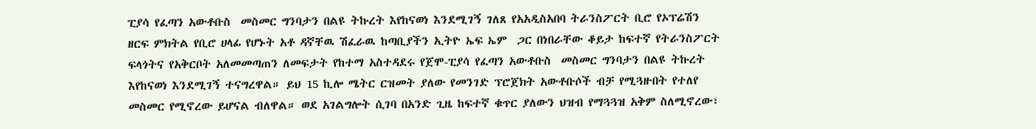ፒያሳ የፈጣን አውቶቡስ  መስመር ግንባታን በልዩ ትኩረት እየከናወነ እንደሚገኝ ገለጸ የአአዲስአበባ ትራንስፖርት ቢሮ የኦፕሬሽን ዘርፍ ምክትል የቢሮ ሀላፊ የሆኑት አቶ ዳኛቸዉ ሽፈራዉ ከጣቢያችን ኢትዮ ኤፍ ኤም  ጋር በነበራቸው ቆይታ ከፍተኛ የትራንስፖርት ፍላጎትና የአቅርቦት አለመመጣጠን ለመፍታት የከተማ አስተዳደሩ የጀሞ-ፒያሳ የፈጣን አውቶቡስ  መስመር ግንባታን በልዩ ትኩረት እየከናወነ እንደሚገኝ ተናግረዋል። ይህ 15 ኪሎ ሜትር ርዝመት ያለው የመንገድ ፕሮጀክት አውቶቡሶች ብቻ የሚጓዙበት የተለየ መስመር የሚኖረው ይሆናል ብለዋል። ወደ አገልግሎት ሲገባ በአንድ ጊዜ ከፍተኛ ቁጥር ያለውን ህዝብ የማጓጓዝ አቅም ስለሚኖረው፣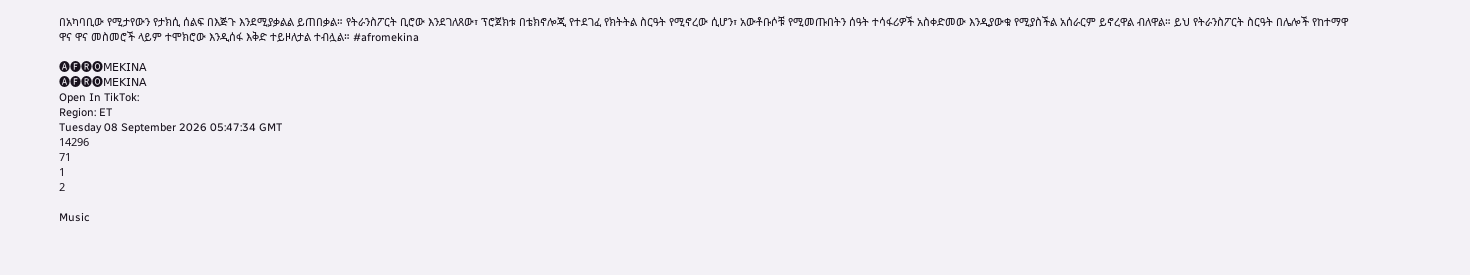በአካባቢው የሚታየውን የታክሲ ሰልፍ በእጅጉ እንደሚያቃልል ይጠበቃል። የትራንስፖርት ቢሮው እንደገለጸው፣ ፕሮጀክቱ በቴክኖሎጂ የተደገፈ የክትትል ስርዓት የሚኖረው ሲሆን፣ አውቶቡሶቹ የሚመጡበትን ሰዓት ተሳፋሪዎች አስቀድመው እንዲያውቁ የሚያስችል አሰራርም ይኖረዋል ብለዋል። ይህ የትራንስፖርት ስርዓት በሌሎች የከተማዋ ዋና ዋና መስመሮች ላይም ተሞክሮው እንዲሰፋ እቅድ ተይዞለታል ተብሏል። #afromekina

🅐🅕🅡🅞𝖬𝖤𝖪𝖨𝖭𝖠
🅐🅕🅡🅞𝖬𝖤𝖪𝖨𝖭𝖠
Open In TikTok:
Region: ET
Tuesday 08 September 2026 05:47:34 GMT
14296
71
1
2

Music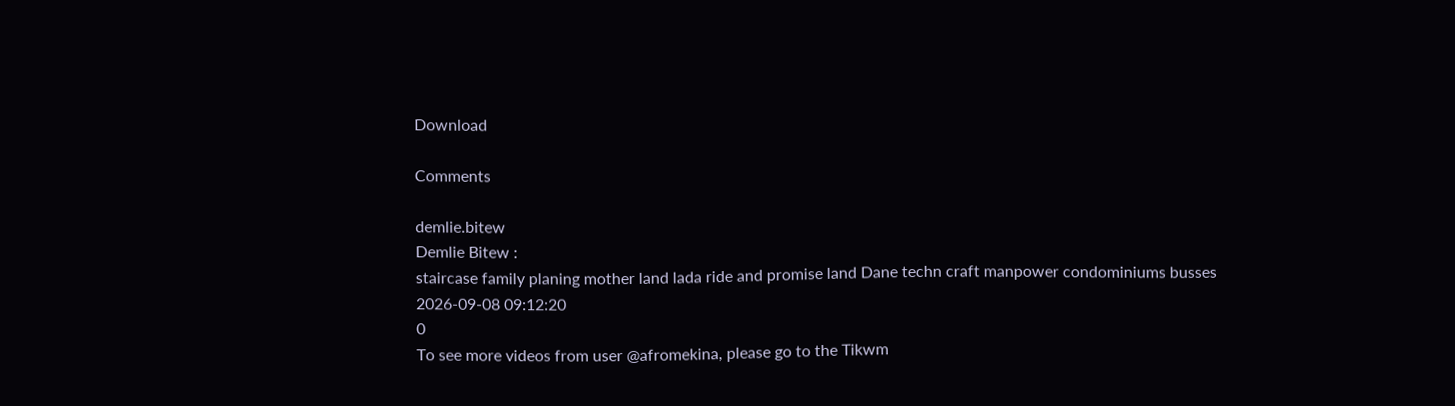Download

Comments

demlie.bitew
Demlie Bitew :
staircase family planing mother land lada ride and promise land Dane techn craft manpower condominiums busses
2026-09-08 09:12:20
0
To see more videos from user @afromekina, please go to the Tikwm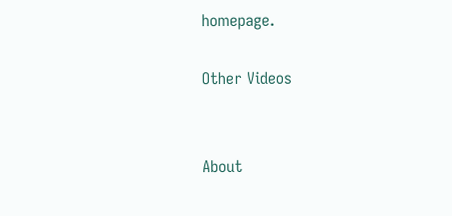homepage.

Other Videos


About